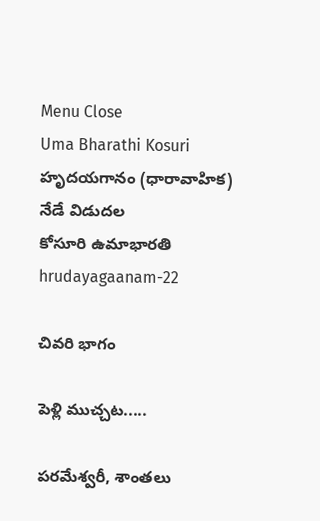Menu Close
Uma Bharathi Kosuri
హృదయగానం (ధారావాహిక)
నేడే విడుదల
కోసూరి ఉమాభారతి
hrudayagaanam-22

చివరి భాగం

పెళ్లి ముచ్చట.....

పరమేశ్వరీ, శాంతలు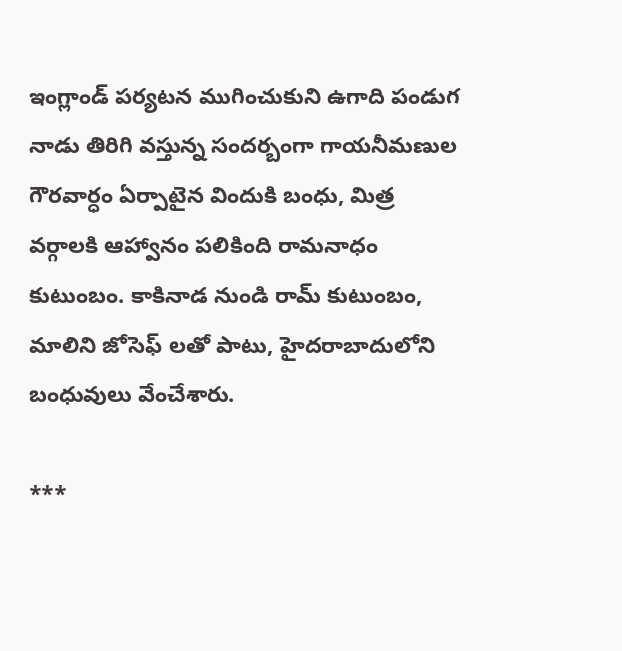ఇంగ్లాండ్ పర్యటన ముగించుకుని ఉగాది పండుగ నాడు తిరిగి వస్తున్న సందర్బంగా గాయనీమణుల గౌరవార్ధం ఏర్పాటైన విందుకి బంధు, మిత్ర వర్గాలకి ఆహ్వానం పలికింది రామనాధం కుటుంబం. కాకినాడ నుండి రామ్ కుటుంబం, మాలిని జోసెఫ్ లతో పాటు, హైదరాబాదులోని బంధువులు వేంచేశారు.

***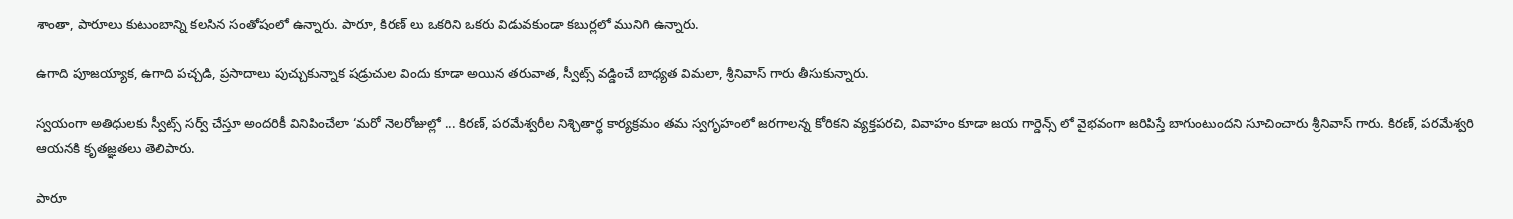శాంతా, పారూలు కుటుంబాన్ని కలసిన సంతోషంలో ఉన్నారు. పారూ, కిరణ్ లు ఒకరిని ఒకరు విడువకుండా కబుర్లలో మునిగి ఉన్నారు.

ఉగాది పూజయ్యాక, ఉగాది పచ్చడి, ప్రసాదాలు పుచ్చుకున్నాక షడ్రుచుల విందు కూడా అయిన తరువాత, స్వీట్స్ వడ్డించే బాధ్యత విమలా, శ్రీనివాస్ గారు తీసుకున్నారు.

స్వయంగా అతిధులకు స్వీట్స్ సర్వ్ చేస్తూ అందరికీ వినిపించేలా ‘మరో నెలరోజుల్లో ... కిరణ్, పరమేశ్వరీల నిశ్చితార్థ కార్యక్రమం తమ స్వగృహంలో జరగాలన్న కోరికని వ్యక్తపరచి, వివాహం కూడా జయ గార్డెన్స్ లో వైభవంగా జరిపిస్తే బాగుంటుందని సూచించారు శ్రీనివాస్ గారు. కిరణ్, పరమేశ్వరి ఆయనకి కృతజ్ఞతలు తెలిపారు.

పారూ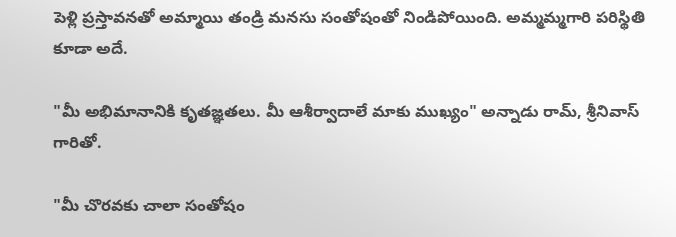పెళ్లి ప్రస్తావనతో అమ్మాయి తండ్రి మనసు సంతోషంతో నిండిపోయింది. అమ్మమ్మగారి పరిస్థితి కూడా అదే.

"మీ అభిమానానికి కృతజ్ఞతలు. మీ ఆశీర్వాదాలే మాకు ముఖ్యం" అన్నాడు రామ్, శ్రీనివాస్ గారితో.

"మీ చొరవకు చాలా సంతోషం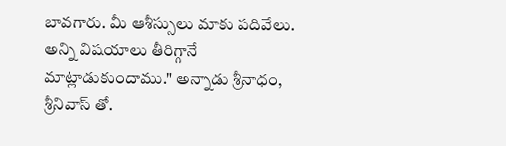బావగారు. మీ ఆశీస్సులు మాకు పదివేలు. అన్ని విషయాలు తీరిగ్గానే మాట్లాడుకుందాము." అన్నాడు శ్రీనాధం, శ్రీనివాస్ తో.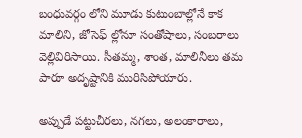బంధువర్గం లోని మూడు కుటుంబాల్లోనే కాక మాలిని, జోసెఫ్ ల్లోనూ సంతోషాలు, సంబరాలు వెల్లివిరిసాయి. సీతమ్మ, శాంత, మాలినీలు తమ పారూ అదృష్టానికి మురిసిపోయారు.

అప్పుడే పట్టుచీరలు, నగలు, అలంకారాలు,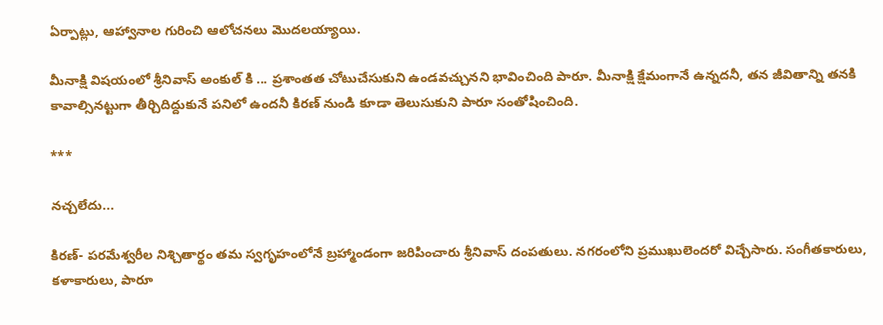ఏర్పాట్లు, ఆహ్వానాల గురించి ఆలోచనలు మొదలయ్యాయి.

మీనాక్షి విషయంలో శ్రీనివాస్ అంకుల్ కి ... ప్రశాంతత చోటుచేసుకుని ఉండవచ్చునని భావించింది పారూ. మీనాక్షి క్షేమంగానే ఉన్నదనీ, తన జీవితాన్ని తనకి కావాల్సినట్టుగా తీర్చిదిద్దుకునే పనిలో ఉందనీ కిరణ్ నుండి కూడా తెలుసుకుని పారూ సంతోషించింది.

***

నచ్చలేదు...

కిరణ్- పరమేశ్వరీల నిశ్చితార్థం తమ స్వగృహంలోనే బ్రహ్మాండంగా జరిపించారు శ్రీనివాస్ దంపతులు. నగరంలోని ప్రముఖులెందరో విచ్చేసారు. సంగీతకారులు, కళాకారులు, పారూ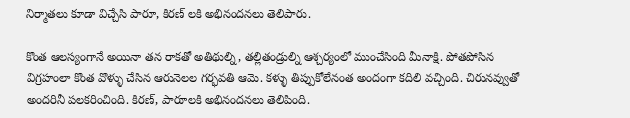నిర్మాతలు కూడా విచ్చేసి పారూ, కిరణ్ లకి అభినందనలు తెలిపారు.

కొంత ఆలస్యంగానే అయినా తన రాకతో అతిథుల్ని, తల్లితండ్రుల్ని ఆశ్చర్యంలో ముంచేసింది మీనాక్షి. పోతపోసిన విగ్రహంలా కొంత వొళ్ళు చేసిన ఆరునెలల గర్భవతి ఆమె. కళ్ళు తిప్పుకోలేనంత అందంగా కదిలి వచ్చింది. చిరునవ్వుతో అందరినీ పలకరించింది. కిరణ్, పారూలకి అభినందనలు తెలిపింది.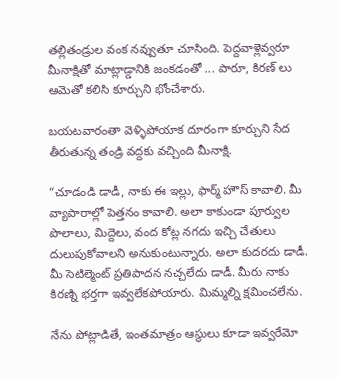తల్లితండ్రుల వంక నవ్వుతూ చూసింది. పెద్దవాళ్లెవ్వరూ మీనాక్షితో మాట్లాడ్డానికి జంకడంతో ... పారూ, కిరణ్ లు ఆమెతో కలిసి కూర్చుని భోంచేశారు.

బయటవారంతా వెళ్ళిపోయాక దూరంగా కూర్చుని సేద తీరుతున్న తండ్రి వద్దకు వచ్చింది మీనాక్షి.

“చూడండి డాడీ, నాకు ఈ ఇల్లు, ఫార్మ్ హౌస్ కావాలి. మీ వ్యాపారాల్లో పెత్తనం కావాలి. అలా కాకుండా పూర్వుల పొలాలు, మిద్దెలు, వంద కోట్ల నగదు ఇచ్చి చేతులు దులుపుకోవాలని అనుకుంటున్నారు. అలా కుదరదు డాడీ. మీ సెటిల్మెంట్ ప్రతిపాదన నచ్చలేదు డాడీ. మీరు నాకు కిరణ్ని భర్తగా ఇవ్వలేకపోయారు. మిమ్మల్ని క్షమించలేను.

నేను పోట్లాడితే, ఇంతమాత్రం ఆస్థులు కూడా ఇవ్వరేమో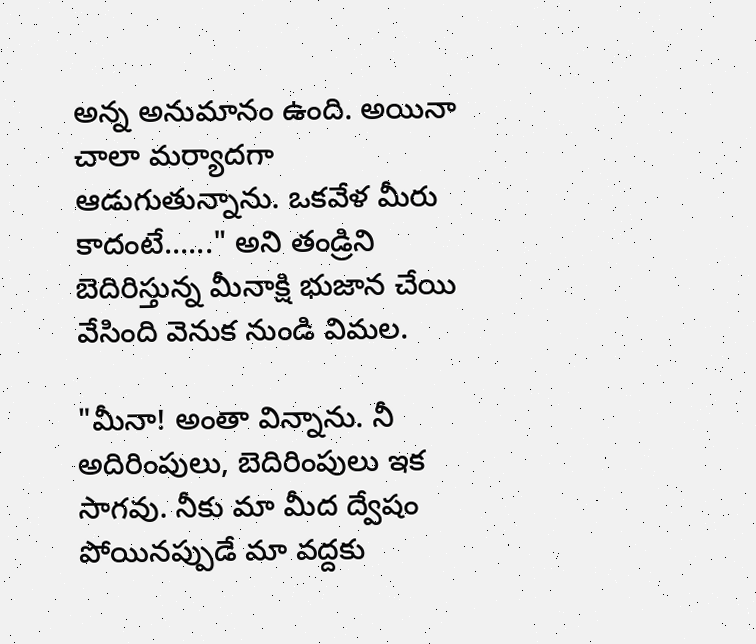అన్న అనుమానం ఉంది. అయినా చాలా మర్యాదగా ఆడుగుతున్నాను. ఒకవేళ మీరు కాదంటే......" అని తండ్రిని బెదిరిస్తున్న మీనాక్షి భుజాన చేయి వేసింది వెనుక నుండి విమల.

"మీనా! అంతా విన్నాను. నీ అదిరింపులు, బెదిరింపులు ఇక సాగవు. నీకు మా మీద ద్వేషం పోయినప్పుడే మా వద్దకు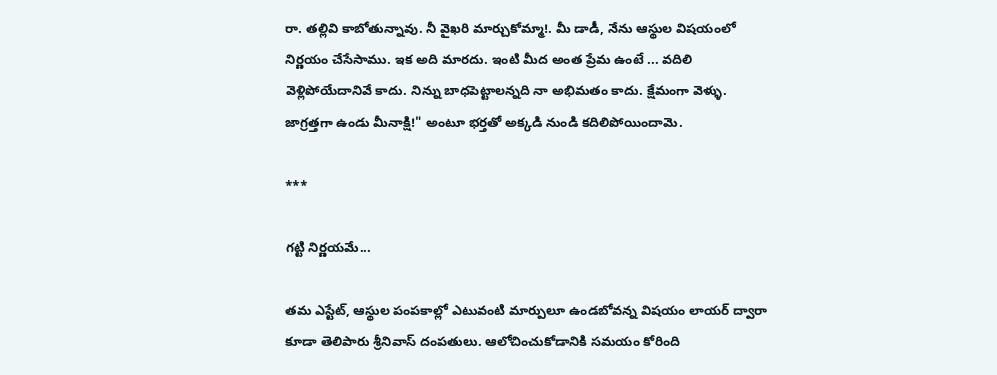రా. తల్లివి కాబోతున్నావు. నీ వైఖరి మార్చుకోమ్మా!. మీ డాడీ, నేను ఆస్థుల విషయంలో నిర్ణయం చేసేసాము. ఇక అది మారదు. ఇంటి మీద అంత ప్రేమ ఉంటే ... వదిలి వెళ్లిపోయేదానివే కాదు. నిన్ను బాధపెట్టాలన్నది నా అభిమతం కాదు. క్షేమంగా వెళ్ళు. జాగ్రత్తగా ఉండు మీనాక్షి!" అంటూ భర్తతో అక్కడి నుండి కదిలిపోయిందామె.

***

గట్టి నిర్ణయమే...

తమ ఎస్టేట్, ఆస్థుల పంపకాల్లో ఎటువంటి మార్పులూ ఉండబోవన్న విషయం లాయర్ ద్వారా కూడా తెలిపారు శ్రీనివాస్ దంపతులు. ఆలోచించుకోడానికి సమయం కోరింది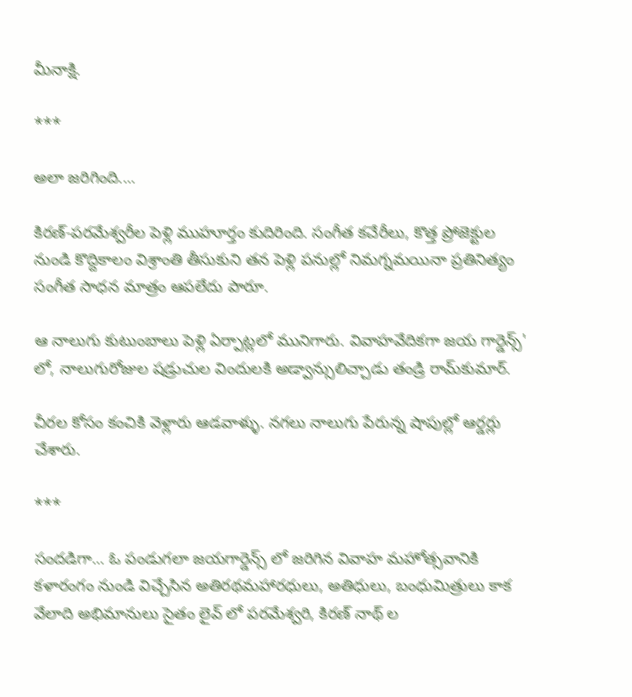మీనాక్షి.

***

అలా జరిగింది....

కిరణ్-పరమేశ్వరీల పెళ్లి ముహూర్తం కుదిరింది. సంగీత కచేరీలు, కొత్త ప్రోజెక్టుల నుండి కొద్దికాలం విశ్రాంతి తీసుకుని తన పెళ్లి పనుల్లో నిమగ్నమయినా ప్రతినిత్యం సంగీత సాధన మాత్రం ఆపలేదు పారూ.

ఆ నాలుగు కుటుంబాలు పెళ్లి ఏర్పాట్లలో మునిగారు. వివాహవేదికగా జయ గార్డెన్స్' లో, నాలుగురోజుల షడ్రుచుల విందులకి అడ్వాన్సులిచ్చాడు తండ్రి రామ్‌కుమార్‌.

చీరల కోసం కంచికి వెళ్లారు ఆడవాళ్ళు. నగలు నాలుగు పేరున్న షాపుల్లో ఆర్డర్లు చేశారు.

***

సందడిగా... ఓ పండుగలా జయగార్డెన్స్ లో జరిగిన వివాహ మహోత్సవానికి కళారంగం నుండి విచ్చేసిన అతిరథమహారధులు, అతిధులు, బంధుమిత్రులు కాక వేలాది అభిమానులు సైతం లైవ్ లో పరమేశ్వరి, కిరణ్ నాథ్ ల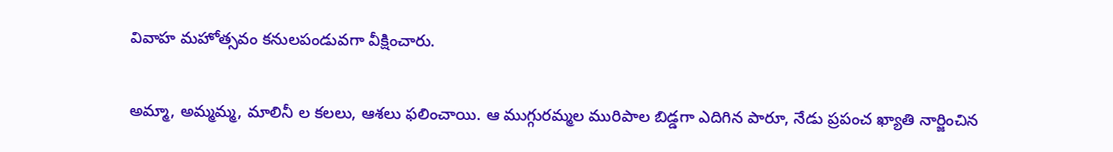వివాహ మహోత్సవం కనులపండువగా వీక్షించారు.

అమ్మా, అమ్మమ్మ, మాలినీ ల కలలు, ఆశలు ఫలించాయి. ఆ ముగ్గురమ్మల మురిపాల బిడ్డగా ఎదిగిన పారూ, నేడు ప్రపంచ ఖ్యాతి నార్జించిన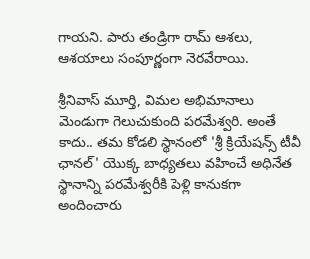గాయని. పారు తండ్రిగా రామ్ ఆశలు, ఆశయాలు సంపూర్ణంగా నెరవేరాయి.

శ్రీనివాస్ మూర్తి, విమల అభిమానాలు మెండుగా గెలుచుకుంది పరమేశ్వరి. అంతే కాదు.. తమ కోడలి స్థానంలో 'శ్రీ క్రియేషన్స్ టీవీ ఛానల్' యొక్క బాధ్యతలు వహించే అధినేత స్థానాన్ని పరమేశ్వరీకి పెళ్లి కానుకగా అందించారు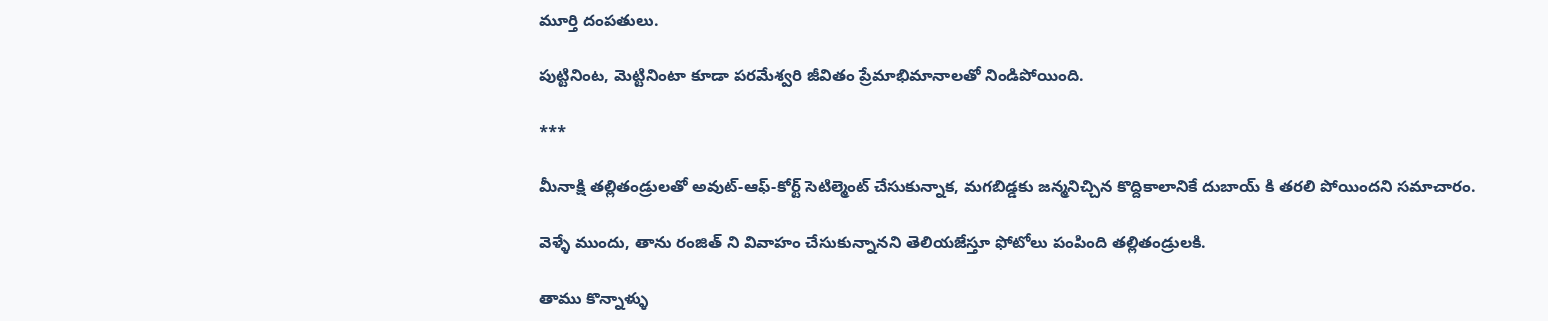మూర్తి దంపతులు.

పుట్టినింట, మెట్టినింటా కూడా పరమేశ్వరి జీవితం ప్రేమాభిమానాలతో నిండిపోయింది.

***

మీనాక్షి తల్లితండ్రులతో అవుట్-ఆఫ్-కోర్ట్ సెటిల్మెంట్ చేసుకున్నాక, మగబిడ్డకు జన్మనిచ్చిన కొద్దికాలానికే దుబాయ్ కి తరలి పోయిందని సమాచారం.

వెళ్ళే ముందు, తాను రంజిత్ ని వివాహం చేసుకున్నానని తెలియజేస్తూ ఫోటోలు పంపింది తల్లితండ్రులకి.

తాము కొన్నాళ్ళు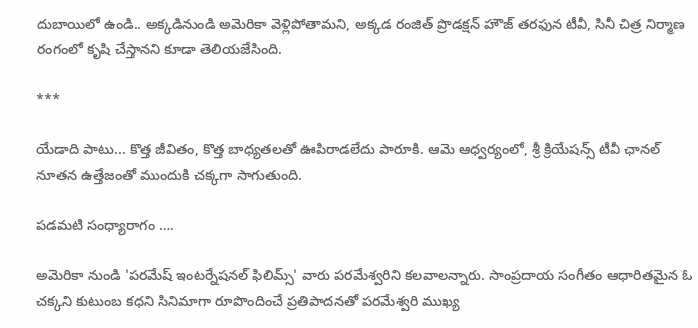దుబాయిలో ఉండి.. అక్కడినుండి అమెరికా వెళ్లిపోతామని, అక్కడ రంజిత్ ప్రొడక్షన్ హౌజ్ తరఫున టీవీ, సినీ చిత్ర నిర్మాణ రంగంలో కృషి చేస్తానని కూడా తెలియజేసింది.

***

యేడాది పాటు... కొత్త జీవితం, కొత్త బాధ్యతలతో ఊపిరాడలేదు పారూకి. ఆమె ఆధ్వర్యంలో, శ్రీ క్రియేషన్స్ టీవీ ఛానల్ నూతన ఉత్తేజంతో ముందుకి చక్కగా సాగుతుంది.

పడమటి సంధ్యారాగం ….

అమెరికా నుండి 'పరమేష్ ఇంటర్నేషనల్ ఫిలిమ్స్' వారు పరమేశ్వరిని కలవాలన్నారు. సాంప్రదాయ సంగీతం ఆధారితమైన ఓ చక్కని కుటుంబ కధని సినిమాగా రూపొందించే ప్రతిపాదనతో పరమేశ్వరి ముఖ్య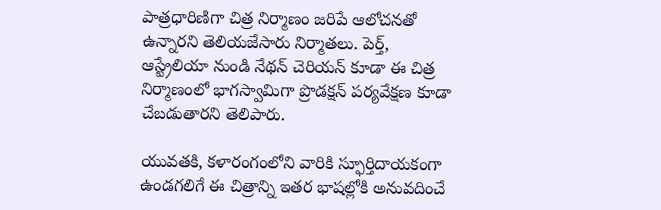పాత్రధారిణిగా చిత్ర నిర్మాణం జరిపే ఆలోచనతో ఉన్నారని తెలియజేసారు నిర్మాతలు. పెర్త్, ఆస్ట్రేలియా నుండి నేథన్ చెరియన్ కూడా ఈ చిత్ర నిర్మాణంలో భాగస్వామిగా ప్రొడక్షన్ పర్యవేక్షణ కూడా చేబడుతారని తెలిపారు.

యువతకి, కళారంగంలోని వారికి స్ఫూర్తిదాయకంగా ఉండగలిగే ఈ చిత్రాన్ని ఇతర భాషల్లోకి అనువదించే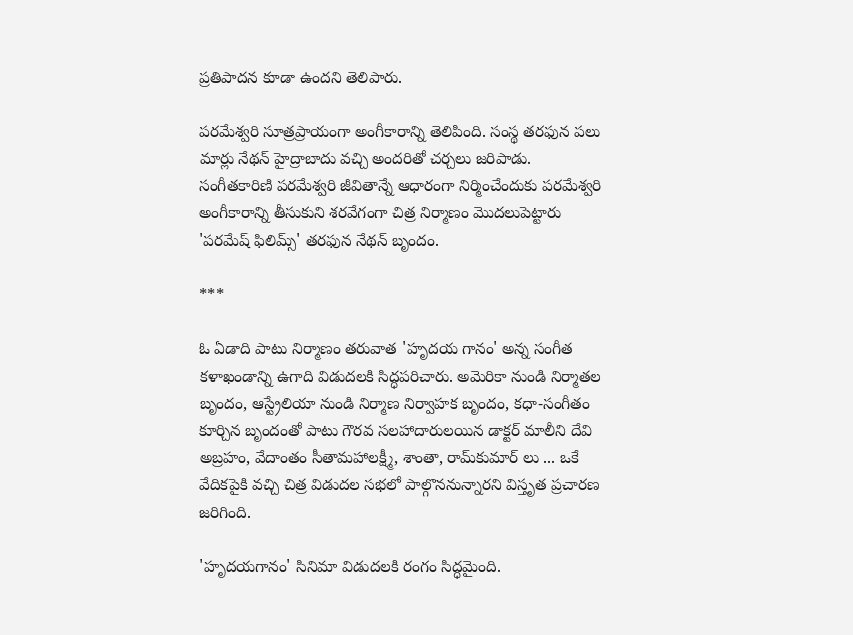ప్రతిపాదన కూడా ఉందని తెలిపారు.

పరమేశ్వరి సూత్రప్రాయంగా అంగీకారాన్ని తెలిపింది. సంస్థ తరఫున పలు మార్లు నేథన్ హైద్రాబాదు వచ్చి అందరితో చర్చలు జరిపాడు. సంగీతకారిణి పరమేశ్వరి జీవితాన్నే ఆధారంగా నిర్మించేందుకు పరమేశ్వరి అంగీకారాన్ని తీసుకుని శరవేగంగా చిత్ర నిర్మాణం మొదలుపెట్టారు 'పరమేష్ ఫిలిమ్స్' తరఫున నేథన్ బృందం.

***

ఓ ఏడాది పాటు నిర్మాణం తరువాత 'హృదయ గానం' అన్న సంగీత కళాఖండాన్ని ఉగాది విడుదలకి సిద్ధపరిచారు. అమెరికా నుండి నిర్మాతల బృందం, ఆస్ట్రేలియా నుండి నిర్మాణ నిర్వాహక బృందం, కధా-సంగీతం కూర్చిన బృందంతో పాటు గౌరవ సలహాదారులయిన డాక్టర్ మాలీని దేవి అబ్రహం, వేదాంతం సీతామహాలక్ష్మీ, శాంతా, రామ్‌కుమార్ లు ... ఒకే వేదికపైకి వచ్చి చిత్ర విడుదల సభలో పాల్గొననున్నారని విస్తృత ప్రచారణ జరిగింది.

'హృదయగానం' సినిమా విడుదలకి రంగం సిద్ధమైంది.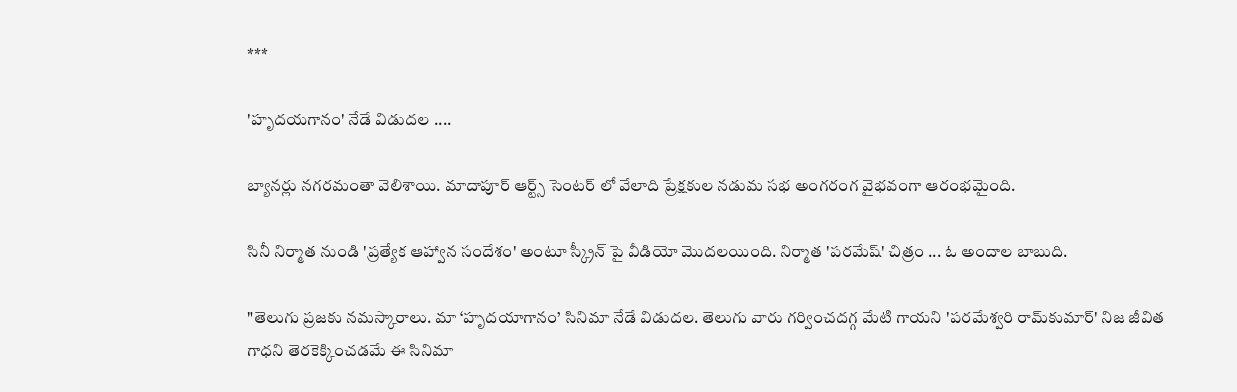***

'హృదయగానం' నేడే విడుదల ....

బ్యానర్లు నగరమంతా వెలిశాయి. మాదాపూర్ ఆర్ట్స్ సెంటర్ లో వేలాది ప్రేక్షకుల నడుమ సభ అంగరంగ వైభవంగా ఆరంభమైంది.

సినీ నిర్మాత నుండి 'ప్రత్యేక ఆహ్వాన సందేశం' అంటూ స్క్రీన్ పై వీడియో మొదలయింది. నిర్మాత 'పరమేష్' చిత్రం ... ఓ అందాల బాబుది.

"తెలుగు ప్రజకు నమస్కారాలు. మా ‘హృదయాగానం’ సినిమా నేడే విడుదల. తెలుగు వారు గర్వించదగ్గ మేటి గాయని 'పరమేశ్వరి రామ్‌కుమార్‌' నిజ జీవిత గాధని తెరకెక్కించడమే ఈ సినిమా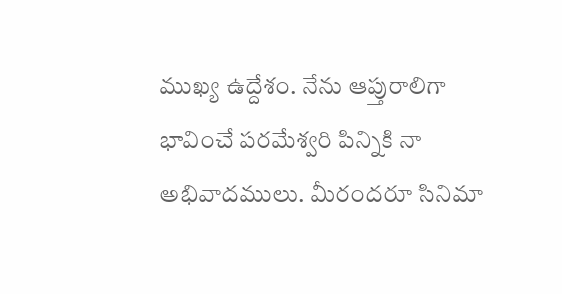ముఖ్య ఉద్దేశం. నేను ఆప్తురాలిగా భావించే పరమేశ్వరి పిన్నికి నా అభివాదములు. మీరందరూ సినిమా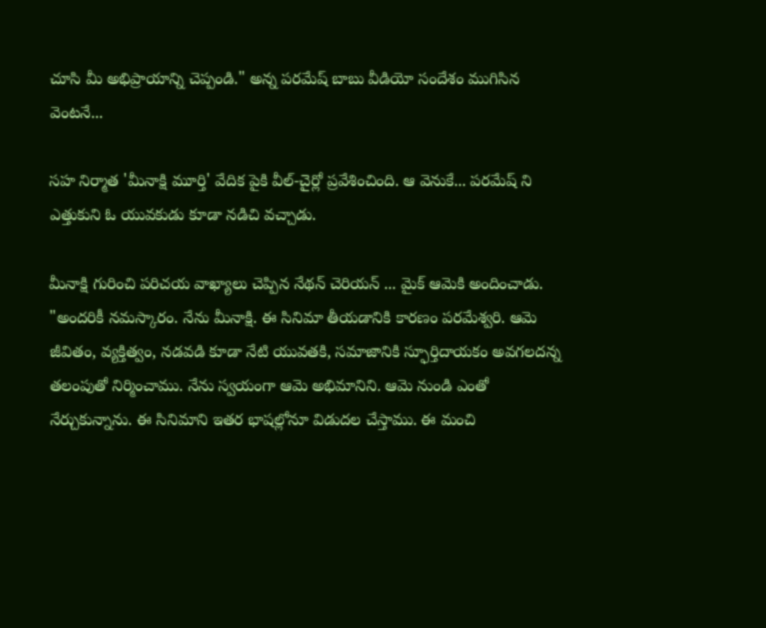చూసి మీ అభిప్రాయాన్ని చెప్పండి." అన్న పరమేష్ బాబు వీడియో సందేశం ముగిసిన వెంటనే...

సహ నిర్మాత 'మీనాక్షి మూర్తి' వేదిక పైకి వీల్-చైర్లో ప్రవేశించింది. ఆ వెనుకే... పరమేష్ ని ఎత్తుకుని ఓ యువకుడు కూడా నడిచి వచ్చాడు.

మీనాక్షి గురించి పరిచయ వాఖ్యాలు చెప్పిన నేథన్ చెరియన్ ... మైక్ ఆమెకి అందించాడు. "అందరికీ నమస్కారం. నేను మీనాక్షి. ఈ సినిమా తీయడానికి కారణం పరమేశ్వరి. ఆమె జీవితం, వ్యక్తిత్వం, నడవడి కూడా నేటి యువతకి, సమాజానికి స్ఫూర్తిదాయకం అవగలదన్న తలంపుతో నిర్మించాము. నేను స్వయంగా ఆమె అభిమానిని. ఆమె నుండి ఎంతో నేర్చుకున్నాను. ఈ సినిమాని ఇతర భాషల్లోనూ విడుదల చేస్తాము. ఈ మంచి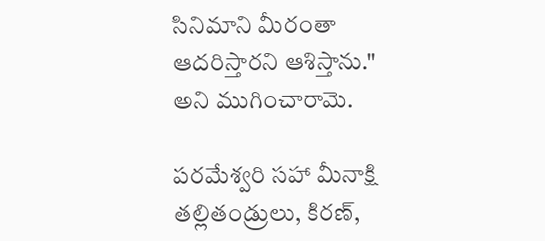సినిమాని మీరంతా ఆదరిస్తారని ఆశిస్తాను." అని ముగించారామె.

పరమేశ్వరి సహా మీనాక్షి తల్లితండ్రులు, కిరణ్,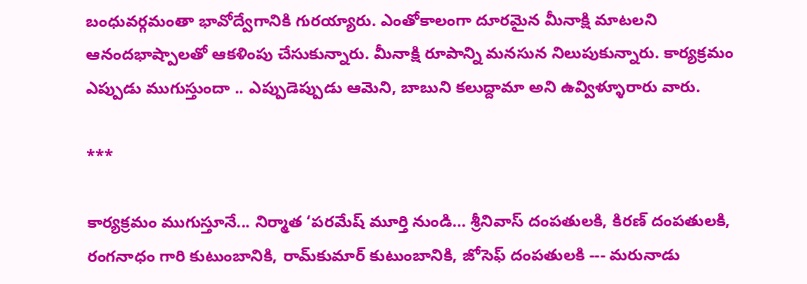బంధువర్గమంతా భావోద్వేగానికి గురయ్యారు. ఎంతోకాలంగా దూరమైన మీనాక్షి మాటలని ఆనందభాష్పాలతో ఆకళింపు చేసుకున్నారు. మీనాక్షి రూపాన్ని మనసున నిలుపుకున్నారు. కార్యక్రమం ఎప్పుడు ముగుస్తుందా .. ఎప్పుడెప్పుడు ఆమెని, బాబుని కలుద్దామా అని ఉవ్విళ్ళూరారు వారు.

***

కార్యక్రమం ముగుస్తూనే... నిర్మాత ‘పరమేష్ మూర్తి నుండి… శ్రీనివాస్ దంపతులకి, కిరణ్ దంపతులకి, రంగనాధం గారి కుటుంబానికి, రామ్‌కుమార్‌ కుటుంబానికి, జోసెఫ్ దంపతులకి --- మరునాడు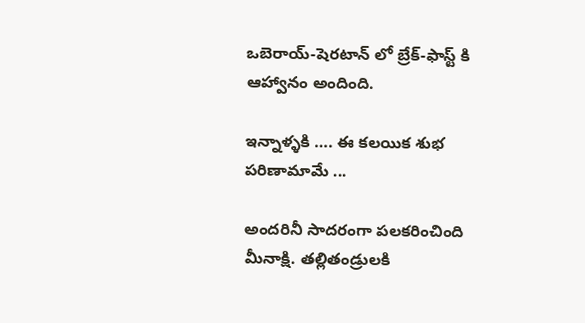ఒబెరాయ్-షెరటాన్ లో బ్రేక్-ఫాస్ట్ కి ఆహ్వానం అందింది.

ఇన్నాళ్ళకి …. ఈ కలయిక శుభ పరిణామామే ...

అందరినీ సాదరంగా పలకరించింది మీనాక్షి. తల్లితండ్రులకి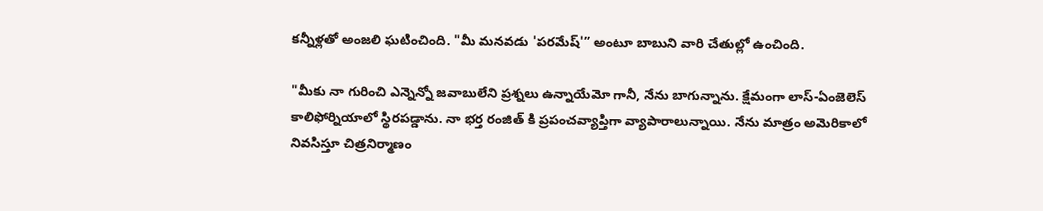కన్నీళ్లతో అంజలి ఘటించింది. "మీ మనవడు 'పరమేష్'” అంటూ బాబుని వారి చేతుల్లో ఉంచింది.

"మీకు నా గురించి ఎన్నెన్నో జవాబులేని ప్రశ్నలు ఉన్నాయేమో గానీ, నేను బాగున్నాను. క్షేమంగా లాస్-ఏంజెలెస్ కాలిఫోర్నియాలో స్థిరపడ్డాను. నా భర్త రంజిత్ కి ప్రపంచవ్యాప్తిగా వ్యాపారాలున్నాయి. నేను మాత్రం అమెరికాలో నివసిస్తూ చిత్రనిర్మాణం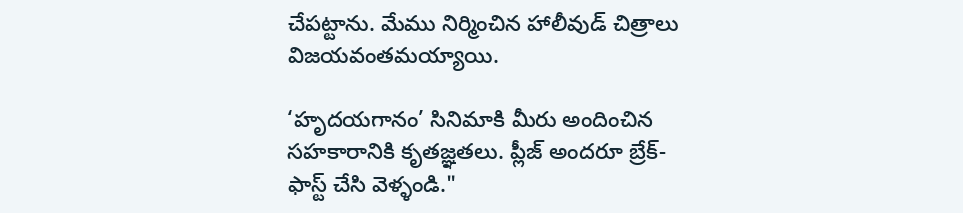చేపట్టాను. మేము నిర్మించిన హాలీవుడ్ చిత్రాలు విజయవంతమయ్యాయి.

‘హృదయగానం’ సినిమాకి మీరు అందించిన సహకారానికి కృతజ్ఞతలు. ప్లీజ్ అందరూ బ్రేక్-ఫాస్ట్ చేసి వెళ్ళండి."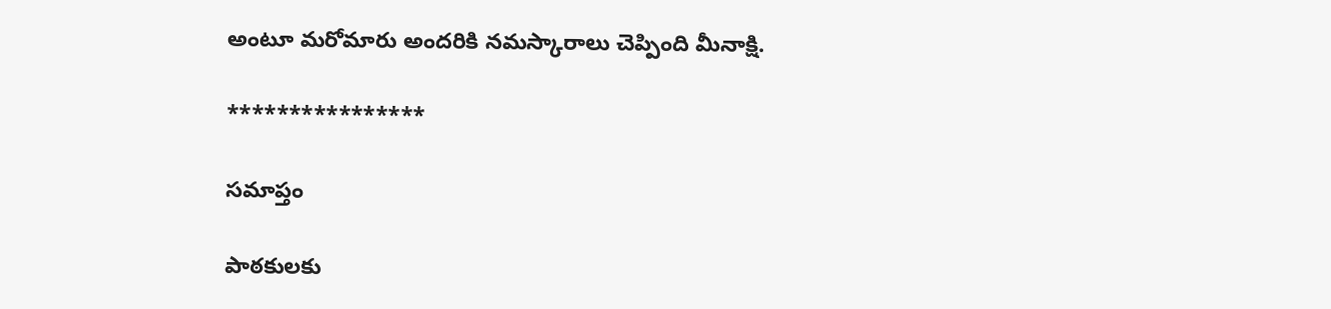అంటూ మరోమారు అందరికి నమస్కారాలు చెప్పింది మీనాక్షి.

****************

సమాప్తం

పాఠకులకు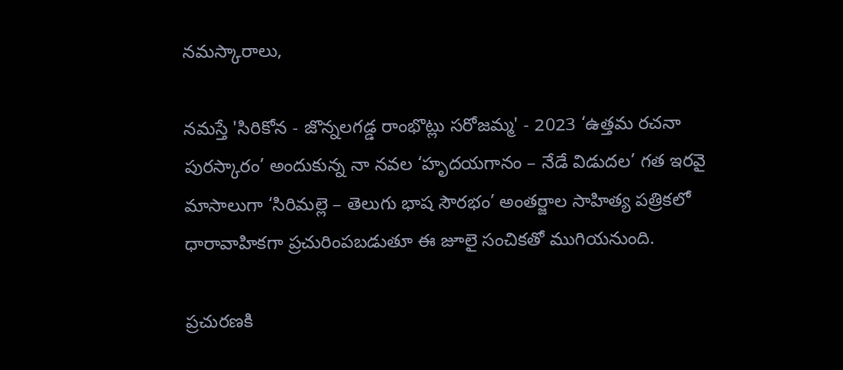నమస్కారాలు,

నమస్తే 'సిరికోన - జొన్నలగడ్డ రాంభొట్లు సరోజమ్మ' - 2023 ‘ఉత్తమ రచనా పురస్కారం’ అందుకున్న నా నవల ‘హృదయగానం – నేడే విడుదల’ గత ఇరవై మాసాలుగా ‘సిరిమల్లె – తెలుగు భాష సౌరభం’ అంతర్జాల సాహిత్య పత్రికలో ధారావాహికగా ప్రచురింపబడుతూ ఈ జూలై సంచికతో ముగియనుంది.

ప్రచురణకి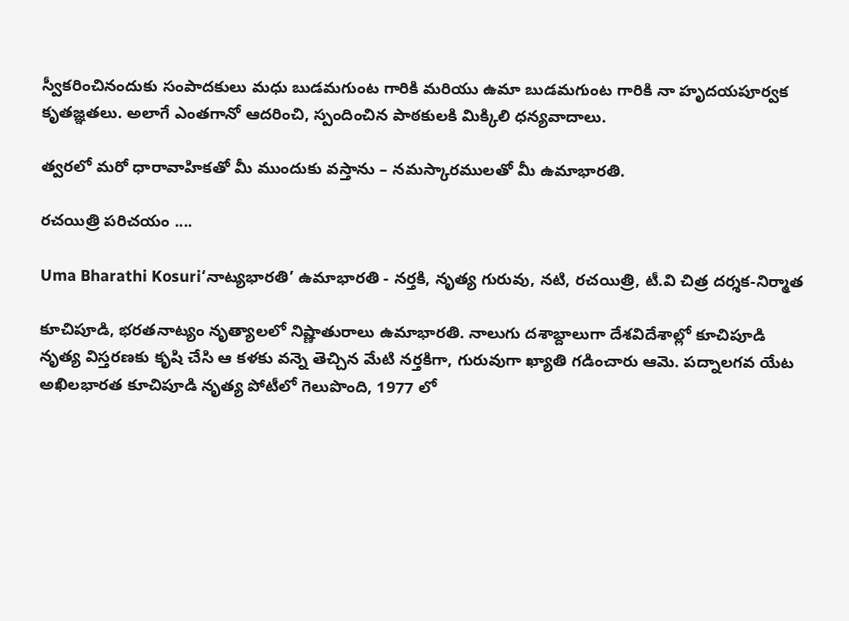స్వీకరించినందుకు సంపాదకులు మధు బుడమగుంట గారికి మరియు ఉమా బుడమగుంట గారికి నా హృదయపూర్వక కృతజ్ఞతలు. అలాగే ఎంతగానో ఆదరించి, స్పందించిన పాఠకులకి మిక్కిలి ధన్యవాదాలు.

త్వరలో మరో ధారావాహికతో మీ ముందుకు వస్తాను – నమస్కారములతో మీ ఉమాభారతి.

రచయిత్రి పరిచయం ....

Uma Bharathi Kosuri‘నాట్యభారతి’ ఉమాభారతి - నర్తకి, నృత్య గురువు, నటి, రచయిత్రి, టీ.వి చిత్ర దర్శక-నిర్మాత

కూచిపూడి, భరతనాట్యం నృత్యాలలో నిష్ణాతురాలు ఉమాభారతి. నాలుగు దశాబ్దాలుగా దేశవిదేశాల్లో కూచిపూడి నృత్య విస్తరణకు కృషి చేసి ఆ కళకు వన్నె తెచ్చిన మేటి నర్తకిగా, గురువుగా ఖ్యాతి గడించారు ఆమె. పద్నాలగవ యేట అఖిలభారత కూచిపూడి నృత్య పోటీలో గెలుపొంది, 1977 లో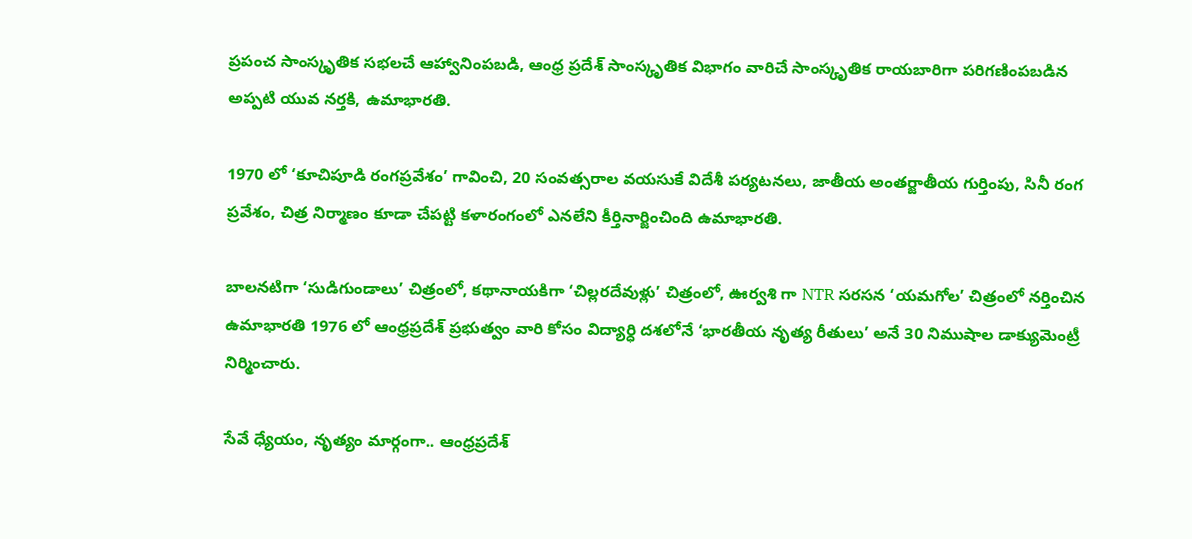ప్రపంచ సాంస్కృతిక సభలచే ఆహ్వానింపబడి, ఆంధ్ర ప్రదేశ్ సాంస్కృతిక విభాగం వారిచే సాంస్కృతిక రాయబారిగా పరిగణింపబడిన అప్పటి యువ నర్తకి, ఉమాభారతి.

1970 లో ‘కూచిపూడి రంగప్రవేశం’ గావించి, 20 సంవత్సరాల వయసుకే విదేశీ పర్యటనలు, జాతీయ అంతర్జాతీయ గుర్తింపు, సినీ రంగ ప్రవేశం, చిత్ర నిర్మాణం కూడా చేపట్టి కళారంగంలో ఎనలేని కీర్తినార్జించింది ఉమాభారతి.

బాలనటిగా ‘సుడిగుండాలు’ చిత్రంలో, కథానాయకిగా ‘చిల్లరదేవుళ్లు’ చిత్రంలో, ఊర్వశి గా NTR సరసన ‘యమగోల’ చిత్రంలో నర్తించిన ఉమాభారతి 1976 లో ఆంధ్రప్రదేశ్ ప్రభుత్వం వారి కోసం విద్యార్ధి దశలోనే ‘భారతీయ నృత్య రీతులు’ అనే 30 నిముషాల డాక్యుమెంట్రీ నిర్మించారు.

సేవే ధ్యేయం, నృత్యం మార్గంగా.. ఆంధ్రప్రదేశ్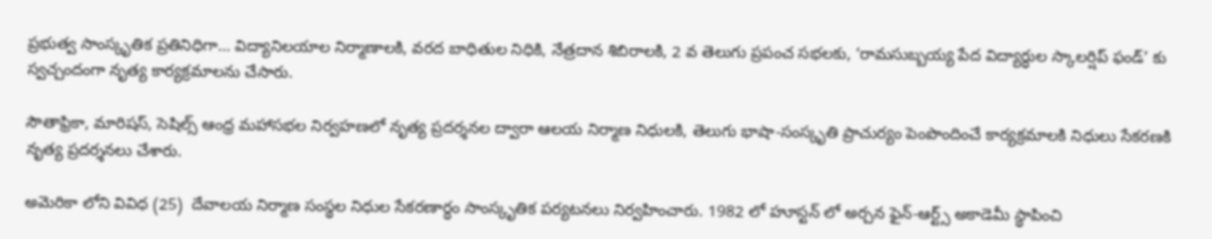ప్రభుత్వ సాంస్కృతిక ప్రతినిధిగా… విద్యానిలయాల నిర్మాణాలకి, వరద బాధితుల నిధికి, నేత్రదాన శిబిరాలకి, 2 వ తెలుగు ప్రపంచ సభలకు, ‘రామసుబ్బయ్య పేద విద్యార్ధుల స్కాలర్షిప్ ఫండ్’ కు స్వచ్చందంగా నృత్య కార్యక్రమాలను చేసారు.

సౌతాఫ్రికా, మారిషస్, సెషిల్స్ ఆంధ్ర మహాసభల నిర్వహణలో నృత్య ప్రదర్శనల ద్వారా ఆలయ నిర్మాణ నిధులకి, తెలుగు భాషా-సంస్కృతి ప్రాచుర్యం పెంపొందించే కార్యక్రమాలకి నిధులు సేకరణకి నృత్య ప్రదర్శనలు చేశారు.

అమెరికా లోని వివిధ (25)  దేవాలయ నిర్మాణ సంస్థల నిధుల సేకరణార్ధం సాంస్కృతిక పర్యటనలు నిర్వహించారు. 1982 లో హూస్టన్ లో అర్చన ఫైన్-ఆర్ట్స్ అకాడెమీ స్థాపించి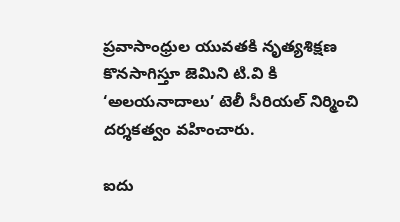ప్రవాసాంధ్రుల యువతకి నృత్యశిక్షణ కొనసాగిస్తూ జెమిని టి.వి కి ‘అలయనాదాలు’ టెలీ సీరియల్ నిర్మించి దర్శకత్వం వహించారు.

ఐదు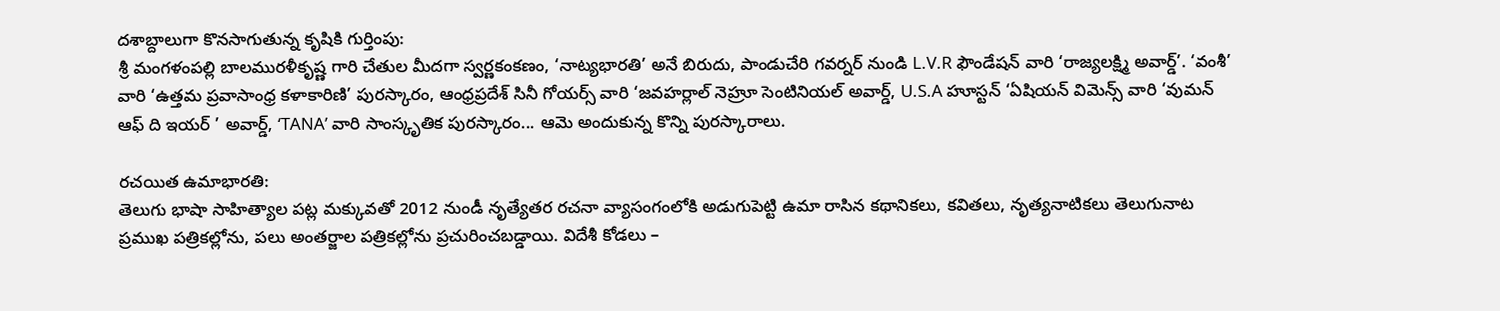దశాబ్దాలుగా కొనసాగుతున్న కృషికి గుర్తింపు:
శ్రీ మంగళంపల్లి బాలమురళీకృష్ణ గారి చేతుల మీదగా స్వర్ణకంకణం, ‘నాట్యభారతి’ అనే బిరుదు, పాండుచేరి గవర్నర్ నుండి L.V.R ఫౌండేషన్ వారి ‘రాజ్యలక్ష్మి అవార్డ్’. ‘వంశీ’ వారి ‘ఉత్తమ ప్రవాసాంధ్ర కళాకారిణి’ పురస్కారం, ఆంధ్రప్రదేశ్ సినీ గోయర్స్ వారి ‘జవహర్లాల్ నెహ్రూ సెంటినియల్ అవార్డ్, U.S.A హూస్టన్ ‘ఏషియన్ విమెన్స్ వారి ‘వుమన్ ఆఫ్ ది ఇయర్ ’ అవార్డ్, ‘TANA’ వారి సాంస్కృతిక పురస్కారం... ఆమె అందుకున్న కొన్ని పురస్కారాలు.

రచయిత ఉమాభారతి:
తెలుగు భాషా సాహిత్యాల పట్ల మక్కువతో 2012 నుండీ నృత్యేతర రచనా వ్యాసంగంలోకి అడుగుపెట్టి ఉమా రాసిన కథానికలు, కవితలు, నృత్యనాటికలు తెలుగునాట  ప్రముఖ పత్రికల్లోను, పలు అంతర్జాల పత్రికల్లోను ప్రచురించబడ్డాయి. విదేశీ కోడలు –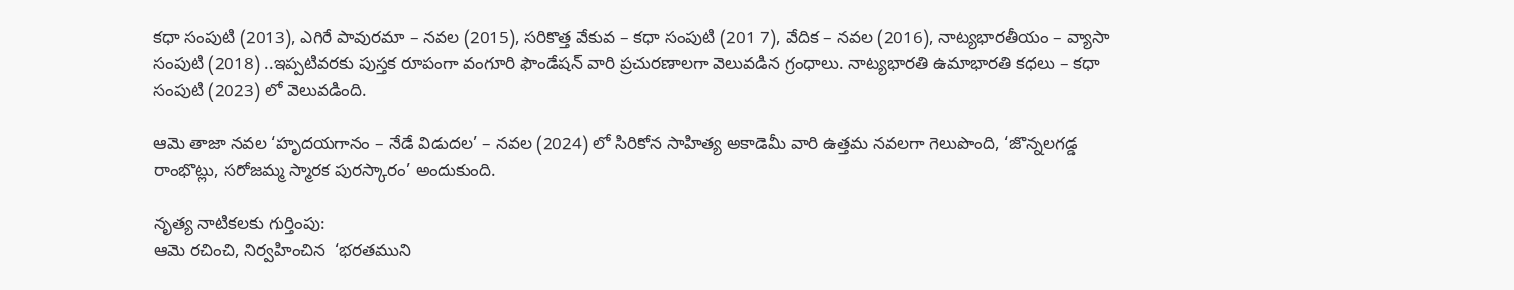కధా సంపుటి (2013), ఎగిరే పావురమా – నవల (2015), సరికొత్త వేకువ – కధా సంపుటి (201 7), వేదిక – నవల (2016), నాట్యభారతీయం – వ్యాసా సంపుటి (2018) ..ఇప్పటివరకు పుస్తక రూపంగా వంగూరి ఫౌండేషన్ వారి ప్రచురణాలగా వెలువడిన గ్రంధాలు. నాట్యభారతి ఉమాభారతి కధలు – కధా సంపుటి (2023) లో వెలువడింది.

ఆమె తాజా నవల ‘హృదయగానం – నేడే విడుదల’ – నవల (2024) లో సిరికోన సాహిత్య అకాడెమీ వారి ఉత్తమ నవలగా గెలుపొంది, ‘జొన్నలగడ్డ రాంభొట్లు, సరోజమ్మ స్మారక పురస్కారం’ అందుకుంది.

నృత్య నాటికలకు గుర్తింపు:
ఆమె రచించి, నిర్వహించిన  ‘భరతముని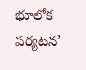భూలోక పర్యటన’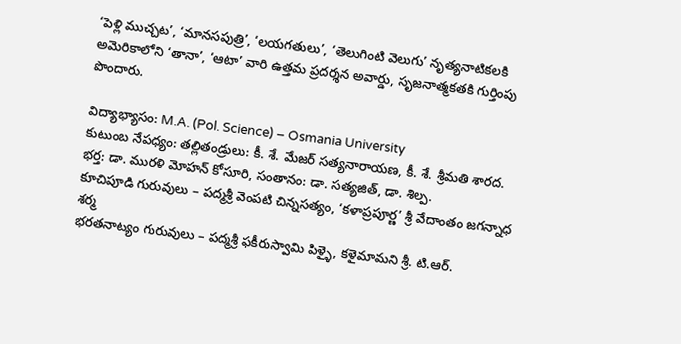‘పెళ్లి ముచ్చట’, ‘మానసపుత్రి’, ‘లయగతులు’, ‘తెలుగింటి వెలుగు’ నృత్యనాటికలకి అమెరికాలోని ‘తానా’, ‘ఆటా’ వారి ఉత్తమ ప్రదర్శన అవార్డు, సృజనాత్మకతకి గుర్తింపు పొందారు.

విద్యాభ్యాసం: M.A. (Pol. Science) – Osmania University
కుటుంబ నేపధ్యం: తల్లితండ్రులు: కీ. శే. మేజర్ సత్యనారాయణ, కీ. శే. శ్రీమతి శారద.
భర్త: డా. మురళి మోహన్ కోసూరి, సంతానం: డా. సత్యజిత్, డా. శిల్ప.
కూచిపూడి గురువులు – పద్మశ్రీ వెంపటి చిన్నసత్యం, ‘కళాప్రపూర్ణ’ శ్రీ వేదాంతం జగన్నాధ శర్మ
భరతనాట్యం గురువులు – పద్మశ్రీ ఫకీరుస్వామి పిళ్ళై, కళైమామని శ్రీ. టి.ఆర్.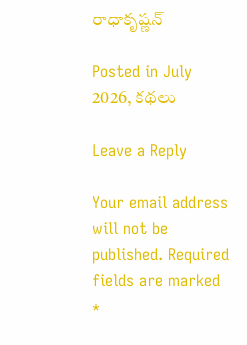రాధాకృష్ణన్

Posted in July 2026, కథలు

Leave a Reply

Your email address will not be published. Required fields are marked *